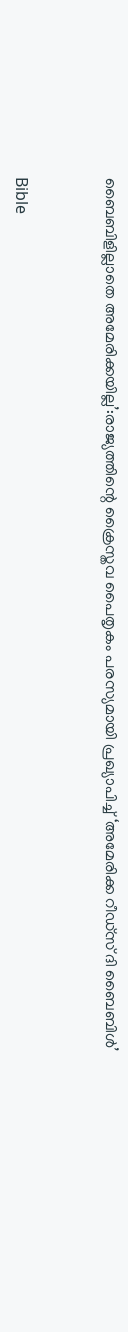ബൈബിളില്ലാതെ അമേരിക്കയില്ല’:രാജ്യത്തിന്റെ ക്രൈസ്തവ പൈതൃകം പരസ്യമായി പ്രഖ്യാപിച്ച് ‘അമേരിക്ക റീഡ്‌സ് ദി ബൈബിള്‍’


Bible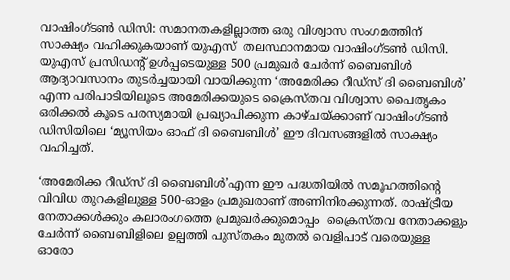വാഷിംഗ്ടണ്‍ ഡിസി: സമാനതകളില്ലാത്ത ഒരു വിശ്വാസ സംഗമത്തിന് സാക്ഷ്യം വഹിക്കുകയാണ് യുഎസ്  തലസ്ഥാനമായ വാഷിംഗ്ടണ്‍ ഡിസി. യുഎസ് പ്രസിഡന്റ് ഉള്‍പ്പടെയുള്ള 500 പ്രമുഖര്‍ ചേര്‍ന്ന് ബൈബിള്‍ ആദ്യാവസാനം തുടര്‍ച്ചയായി വായിക്കുന്ന ‘അമേരിക്ക റീഡ്സ് ദി ബൈബിള്‍’ എന്ന പരിപാടിയിലൂടെ അമേരിക്കയുടെ ക്രൈസ്തവ വിശ്വാസ പൈതൃകം ഒരിക്കല്‍ കൂടെ പരസ്യമായി പ്രഖ്യാപിക്കുന്ന കാഴ്ചയ്ക്കാണ് വാഷിംഗ്ടണ്‍ ഡിസിയിലെ ‘മ്യൂസിയം ഓഫ് ദി ബൈബിള്‍’ ഈ ദിവസങ്ങളില്‍ സാക്ഷ്യം വഹിച്ചത്.

‘അമേരിക്ക റീഡ്സ് ദി ബൈബിള്‍’എന്ന ഈ പദ്ധതിയില്‍ സമൂഹത്തിന്റെ വിവിധ തുറകളിലുള്ള 500-ഓളം പ്രമുഖരാണ് അണിനിരക്കുന്നത്. രാഷ്ട്രീയ നേതാക്കള്‍ക്കും കലാരംഗത്തെ പ്രമുഖര്‍ക്കുമൊപ്പം  ക്രൈസ്തവ നേതാക്കളും ചേര്‍ന്ന് ബൈബിളിലെ ഉല്പത്തി പുസ്തകം മുതല്‍ വെളിപാട് വരെയുള്ള  ഓരോ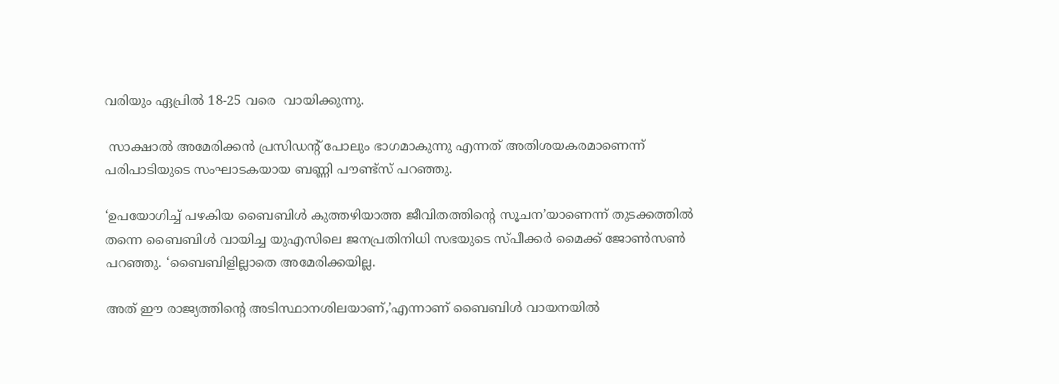വരിയും ഏപ്രില്‍ 18-25 വരെ  വായിക്കുന്നു.

 സാക്ഷാല്‍ അമേരിക്കന്‍ പ്രസിഡന്റ് പോലും ഭാഗമാകുന്നു എന്നത് അതിശയകരമാണെന്ന് പരിപാടിയുടെ സംഘാടകയായ ബണ്ണി പൗണ്ട്‌സ് പറഞ്ഞു.

‘ഉപയോഗിച്ച് പഴകിയ ബൈബിള്‍ കുത്തഴിയാത്ത ജീവിതത്തിന്റെ സൂചന’യാണെന്ന് തുടക്കത്തില്‍ തന്നെ ബൈബിള്‍ വായിച്ച യുഎസിലെ ജനപ്രതിനിധി സഭയുടെ സ്പീക്കര്‍ മൈക്ക് ജോണ്‍സണ്‍  പറഞ്ഞു. ‘ബൈബിളില്ലാതെ അമേരിക്കയില്ല.

അത് ഈ രാജ്യത്തിന്റെ അടിസ്ഥാനശിലയാണ്,’എന്നാണ് ബൈബിള്‍ വായനയില്‍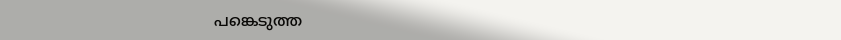പങ്കെടുത്ത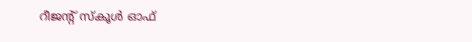റീജന്റ് സ്‌കൂള്‍ ഓഫ്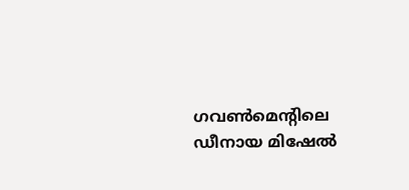ഗവണ്‍മെന്റിലെ ഡീനായ മിഷേല്‍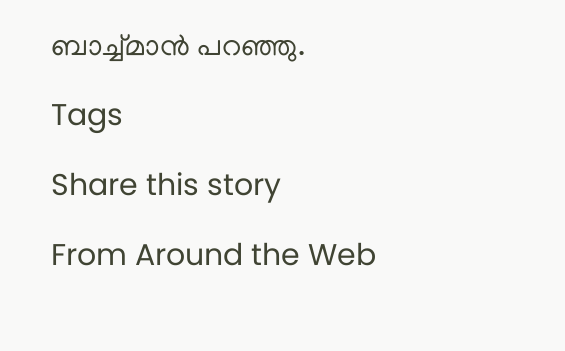ബാച്ച്മാന്‍ പറഞ്ഞു.

Tags

Share this story

From Around the Web